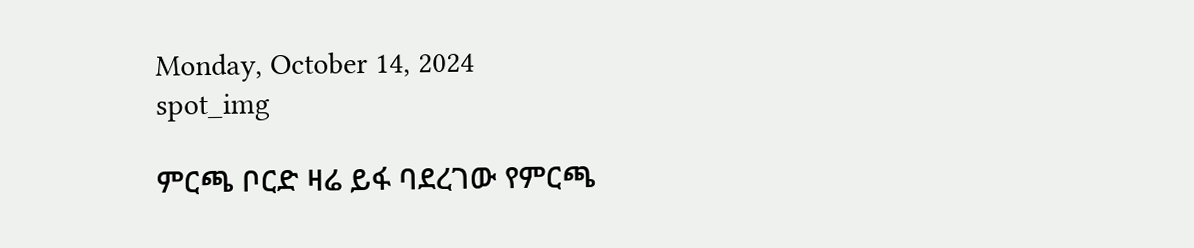Monday, October 14, 2024
spot_img

ምርጫ ቦርድ ዛሬ ይፋ ባደረገው የምርጫ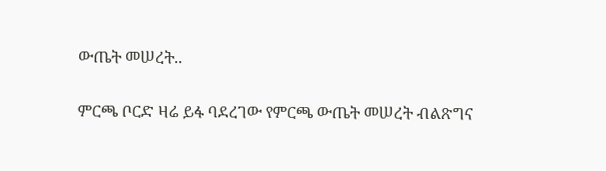ውጤት መሠረት..

ምርጫ ቦርድ ዛሬ ይፋ ባደረገው የምርጫ ውጤት መሠረት ብልጽግና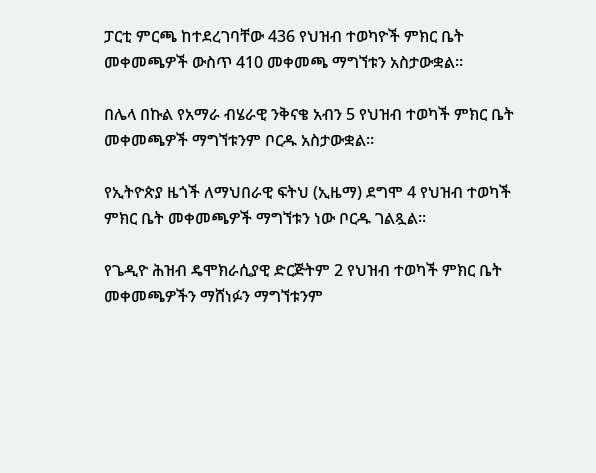ፓርቲ ምርጫ ከተደረገባቸው 436 የህዝብ ተወካዮች ምክር ቤት መቀመጫዎች ውስጥ 410 መቀመጫ ማግኘቱን አስታውቋል።

በሌላ በኩል የአማራ ብሄራዊ ንቅናቄ አብን 5 የህዝብ ተወካች ምክር ቤት መቀመጫዎች ማግኘቱንም ቦርዱ አስታውቋል።

የኢትዮጵያ ዜጎች ለማህበራዊ ፍትህ (ኢዜማ) ደግሞ 4 የህዝብ ተወካች ምክር ቤት መቀመጫዎች ማግኘቱን ነው ቦርዱ ገልጿል።

የጌዲዮ ሕዝብ ዴሞክራሲያዊ ድርጅትም 2 የህዝብ ተወካች ምክር ቤት መቀመጫዎችን ማሸነፉን ማግኘቱንም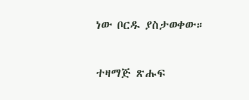ነው ቦርዱ ያስታወቀው።

ተዛማጅ ጽሑፍ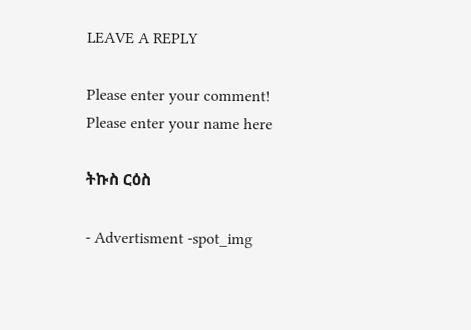LEAVE A REPLY

Please enter your comment!
Please enter your name here

ትኩስ ርዕስ

- Advertisment -spot_img